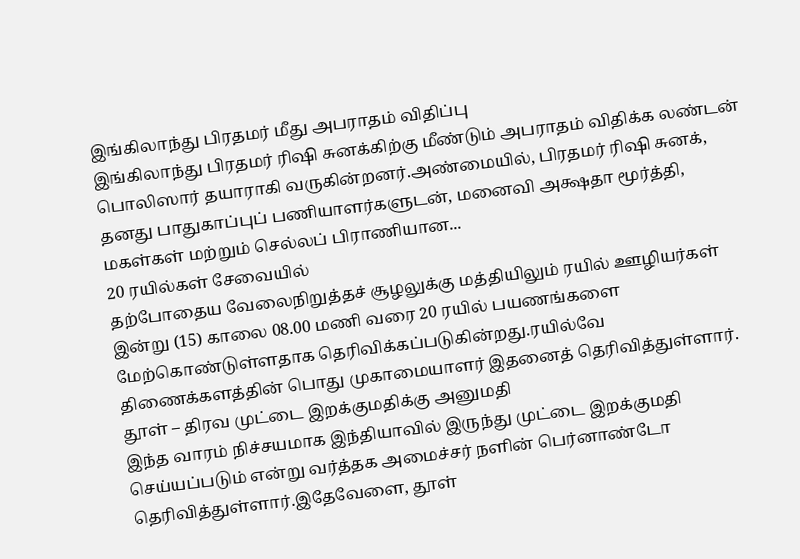இங்கிலாந்து பிரதமர் மீது அபராதம் விதிப்பு
இங்கிலாந்து பிரதமர் ரிஷி சுனக்கிற்கு மீண்டும் அபராதம் விதிக்க லண்டன் பொலிஸார் தயாராகி வருகின்றனர்.அண்மையில், பிரதமர் ரிஷி சுனக், தனது பாதுகாப்புப் பணியாளர்களுடன், மனைவி அக்ஷதா மூர்த்தி, மகள்கள் மற்றும் செல்லப் பிராணியான...
20 ரயில்கள் சேவையில்
தற்போதைய வேலைநிறுத்தச் சூழலுக்கு மத்தியிலும் ரயில் ஊழியர்கள் இன்று (15) காலை 08.00 மணி வரை 20 ரயில் பயணங்களை மேற்கொண்டுள்ளதாக தெரிவிக்கப்படுகின்றது.ரயில்வே திணைக்களத்தின் பொது முகாமையாளர் இதனைத் தெரிவித்துள்ளார்.
தூள் – திரவ முட்டை இறக்குமதிக்கு அனுமதி
இந்த வாரம் நிச்சயமாக இந்தியாவில் இருந்து முட்டை இறக்குமதி செய்யப்படும் என்று வர்த்தக அமைச்சர் நளின் பெர்னாண்டோ தெரிவித்துள்ளார்.இதேவேளை, தூள்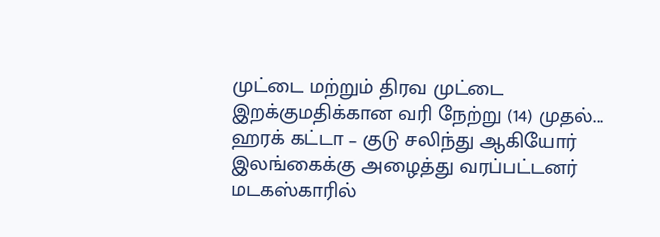முட்டை மற்றும் திரவ முட்டை இறக்குமதிக்கான வரி நேற்று (14) முதல்...
ஹரக் கட்டா – குடு சலிந்து ஆகியோர் இலங்கைக்கு அழைத்து வரப்பட்டனர்
மடகஸ்காரில்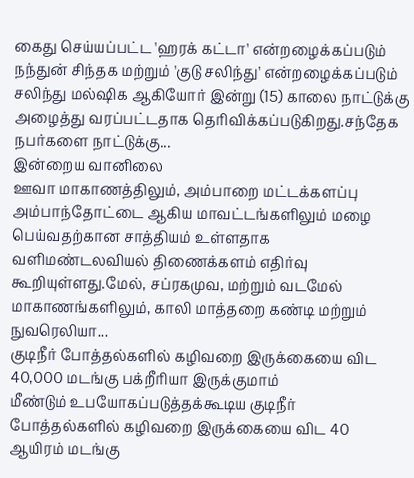கைது செய்யப்பட்ட 'ஹரக் கட்டா' என்றழைக்கப்படும் நந்துன் சிந்தக மற்றும் 'குடு சலிந்து' என்றழைக்கப்படும் சலிந்து மல்ஷிக ஆகியோர் இன்று (15) காலை நாட்டுக்கு அழைத்து வரப்பட்டதாக தெரிவிக்கப்படுகிறது.சந்தேக நபர்களை நாட்டுக்கு...
இன்றைய வானிலை
ஊவா மாகாணத்திலும், அம்பாறை மட்டக்களப்பு அம்பாந்தோட்டை ஆகிய மாவட்டங்களிலும் மழை பெய்வதற்கான சாத்தியம் உள்ளதாக வளிமண்டலவியல் திணைக்களம் எதிர்வு கூறியுள்ளது.மேல், சப்ரகமுவ, மற்றும் வடமேல் மாகாணங்களிலும், காலி மாத்தறை கண்டி மற்றும் நுவரெலியா...
குடிநீர் போத்தல்களில் கழிவறை இருக்கையை விட 40,000 மடங்கு பக்றீரியா இருக்குமாம்
மீண்டும் உபயோகப்படுத்தக்கூடிய குடிநீர் போத்தல்களில் கழிவறை இருக்கையை விட 40 ஆயிரம் மடங்கு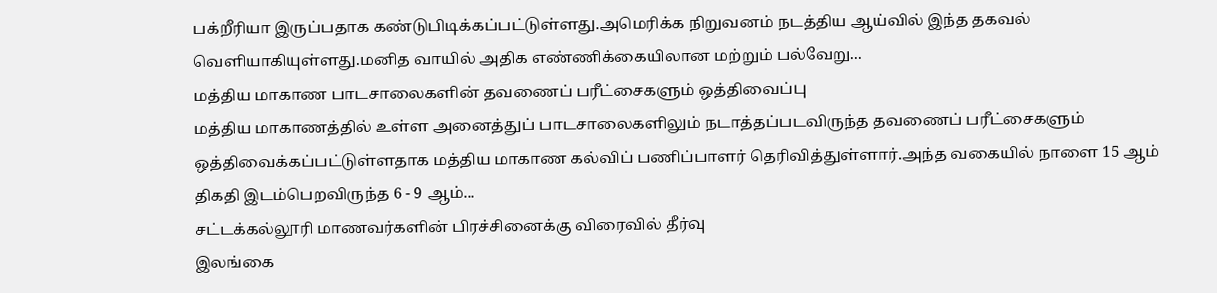பக்றீரியா இருப்பதாக கண்டுபிடிக்கப்பட்டுள்ளது.அமெரிக்க நிறுவனம் நடத்திய ஆய்வில் இந்த தகவல் வெளியாகியுள்ளது.மனித வாயில் அதிக எண்ணிக்கையிலான மற்றும் பல்வேறு...
மத்திய மாகாண பாடசாலைகளின் தவணைப் பரீட்சைகளும் ஒத்திவைப்பு
மத்திய மாகாணத்தில் உள்ள அனைத்துப் பாடசாலைகளிலும் நடாத்தப்படவிருந்த தவணைப் பரீட்சைகளும் ஒத்திவைக்கப்பட்டுள்ளதாக மத்திய மாகாண கல்விப் பணிப்பாளர் தெரிவித்துள்ளார்.அந்த வகையில் நாளை 15 ஆம் திகதி இடம்பெறவிருந்த 6 - 9 ஆம்...
சட்டக்கல்லூரி மாணவர்களின் பிரச்சினைக்கு விரைவில் தீர்வு
இலங்கை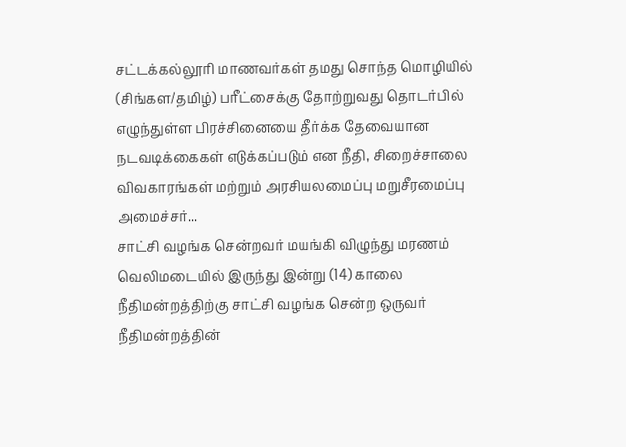சட்டக்கல்லூரி மாணவர்கள் தமது சொந்த மொழியில் (சிங்கள/தமிழ்) பரீட்சைக்கு தோற்றுவது தொடர்பில் எழுந்துள்ள பிரச்சினையை தீர்க்க தேவையான நடவடிக்கைகள் எடுக்கப்படும் என நீதி, சிறைச்சாலை விவகாரங்கள் மற்றும் அரசியலமைப்பு மறுசீரமைப்பு அமைச்சர்...
சாட்சி வழங்க சென்றவர் மயங்கி விழுந்து மரணம்
வெலிமடையில் இருந்து இன்று (14) காலை நீதிமன்றத்திற்கு சாட்சி வழங்க சென்ற ஒருவர் நீதிமன்றத்தின்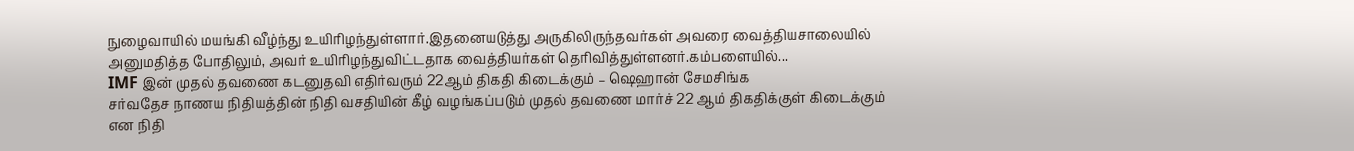நுழைவாயில் மயங்கி வீழ்ந்து உயிரிழந்துள்ளார்.இதனையடுத்து அருகிலிருந்தவர்கள் அவரை வைத்தியசாலையில் அனுமதித்த போதிலும், அவர் உயிரிழந்துவிட்டதாக வைத்தியர்கள் தெரிவித்துள்ளனர்.கம்பளையில்...
IMF இன் முதல் தவணை கடனுதவி எதிர்வரும் 22ஆம் திகதி கிடைக்கும் – ஷெஹான் சேமசிங்க
சர்வதேச நாணய நிதியத்தின் நிதி வசதியின் கீழ் வழங்கப்படும் முதல் தவணை மார்ச் 22 ஆம் திகதிக்குள் கிடைக்கும் என நிதி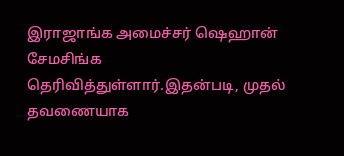இராஜாங்க அமைச்சர் ஷெஹான் சேமசிங்க தெரிவித்துள்ளார்.இதன்படி, முதல் தவணையாக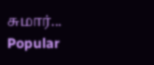சுமார்...
Popular